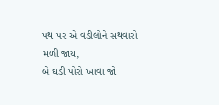પથ પર એ વડીલોને સથવારો મળી જાય,
બે ઘડી પોરો ખાવા જો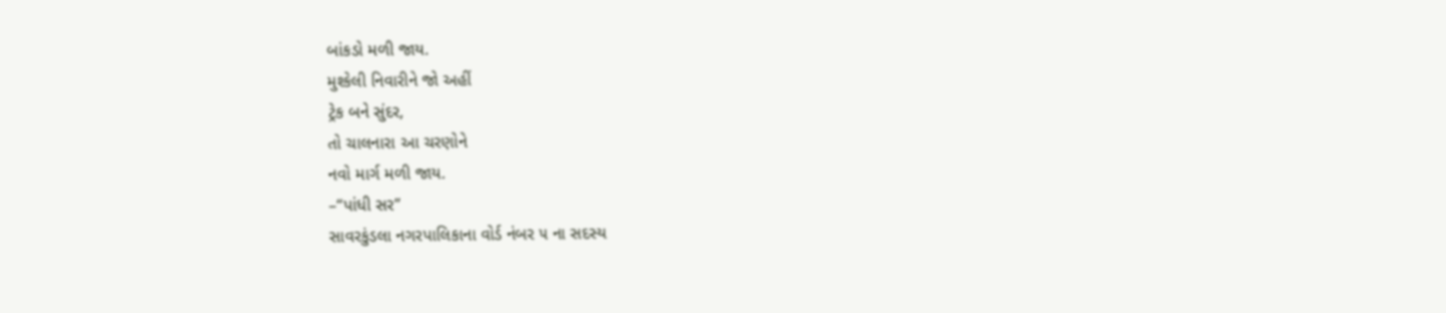બાંકડો મળી જાય.
મુશ્કેલી નિવારીને જો અહીં
ટ્રેક બને સુંદર,
તો ચાલનારા આ ચરણોને
નવો માર્ગ મળી જાય.
–“પાંધી સર”
સાવરકુંડલા નગરપાલિકાના વોર્ડ નંબર ૫ ના સદસ્ય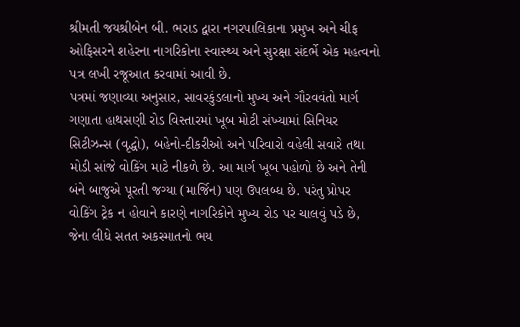શ્રીમતી જયશ્રીબેન બી. ભરાડ દ્વારા નગરપાલિકાના પ્રમુખ અને ચીફ ઓફિસરને શહેરના નાગરિકોના સ્વાસ્થ્ય અને સુરક્ષા સંદર્ભે એક મહત્વનો પત્ર લખી રજૂઆત કરવામાં આવી છે.
પત્રમાં જણાવ્યા અનુસાર, સાવરકુંડલાનો મુખ્ય અને ગૌરવવંતો માર્ગ ગણાતા હાથસણી રોડ વિસ્તારમાં ખૂબ મોટી સંખ્યામાં સિનિયર સિટીઝન્સ (વૃદ્ધો), બહેનો-દીકરીઓ અને પરિવારો વહેલી સવારે તથા મોડી સાંજે વોકિંગ માટે નીકળે છે. આ માર્ગ ખૂબ પહોળો છે અને તેની બંને બાજુએ પૂરતી જગ્યા (માર્જિન) પણ ઉપલબ્ધ છે. પરંતુ પ્રોપર વોકિંગ ટ્રેક ન હોવાને કારણે નાગરિકોને મુખ્ય રોડ પર ચાલવું પડે છે, જેના લીધે સતત અકસ્માતનો ભય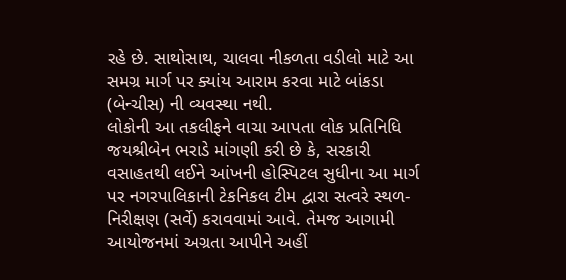રહે છે. સાથોસાથ, ચાલવા નીકળતા વડીલો માટે આ સમગ્ર માર્ગ પર ક્યાંય આરામ કરવા માટે બાંકડા (બેન્ચીસ) ની વ્યવસ્થા નથી.
લોકોની આ તકલીફને વાચા આપતા લોક પ્રતિનિધિ જયશ્રીબેન ભરાડે માંગણી કરી છે કે, સરકારી વસાહતથી લઈને આંખની હોસ્પિટલ સુધીના આ માર્ગ પર નગરપાલિકાની ટેકનિકલ ટીમ દ્વારા સત્વરે સ્થળ-નિરીક્ષણ (સર્વે) કરાવવામાં આવે. તેમજ આગામી આયોજનમાં અગ્રતા આપીને અહીં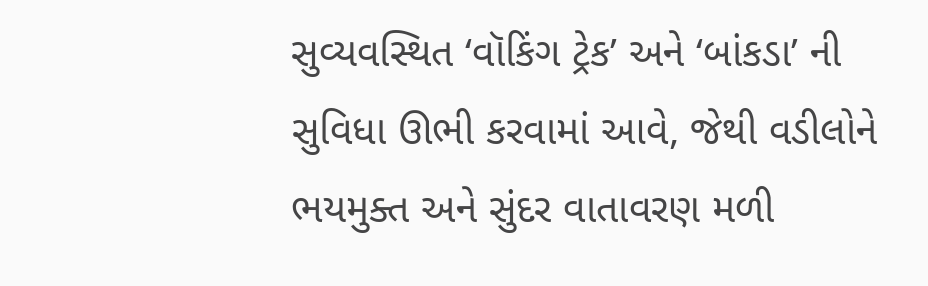સુવ્યવસ્થિત ‘વૉકિંગ ટ્રેક’ અને ‘બાંકડા’ ની સુવિધા ઊભી કરવામાં આવે, જેથી વડીલોને ભયમુક્ત અને સુંદર વાતાવરણ મળી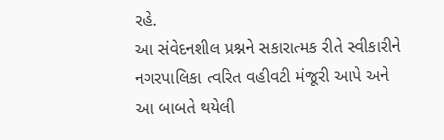રહે.
આ સંવેદનશીલ પ્રશ્નને સકારાત્મક રીતે સ્વીકારીને નગરપાલિકા ત્વરિત વહીવટી મંજૂરી આપે અને આ બાબતે થયેલી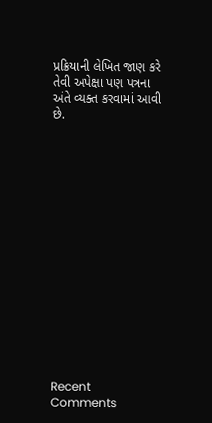પ્રક્રિયાની લેખિત જાણ કરે તેવી અપેક્ષા પણ પત્રના અંતે વ્યક્ત કરવામાં આવી છે.
















Recent Comments